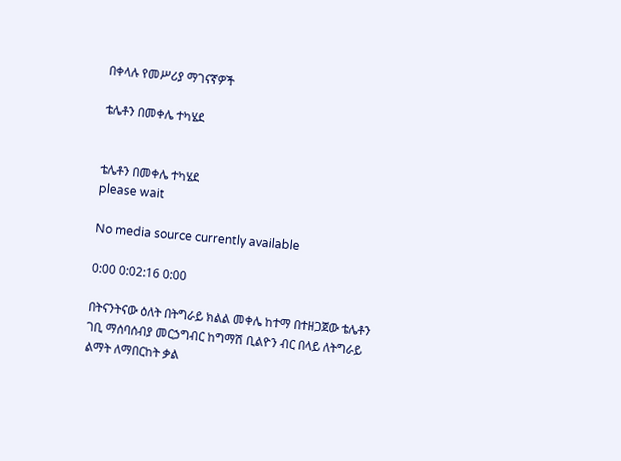በቀላሉ የመሥሪያ ማገናኛዎች

ቴሌቶን በመቀሌ ተካሄደ


ቴሌቶን በመቀሌ ተካሄደ
please wait

No media source currently available

0:00 0:02:16 0:00

በትናንትናው ዕለት በትግራይ ክልል መቀሌ ከተማ በተዘጋጀው ቴሌቶን ገቢ ማሰባሰብያ መርኃግብር ከግማሽ ቢልዮን ብር በላይ ለትግራይ ልማት ለማበርከት ቃል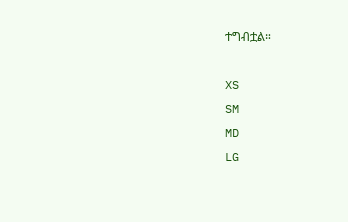ተግብቷል።

XS
SM
MD
LG